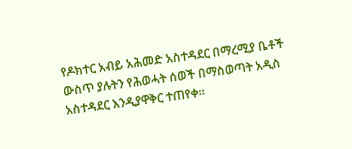የዶክተር አብይ አሕመድ አስተዳደር በማረሚያ ቤቶች ውስጥ ያሉትን የሕወሓት ሰወች በማስወጣት አዲስ አስተዳደር እንዲያዋቅር ተጠየቀ።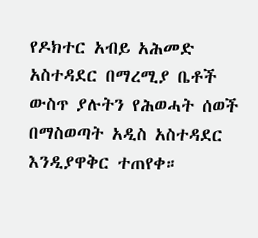የዶክተር አብይ አሕመድ አስተዳደር በማረሚያ ቤቶች ውስጥ ያሉትን የሕወሓት ሰወች በማስወጣት አዲስ አስተዳደር እንዲያዋቅር ተጠየቀ።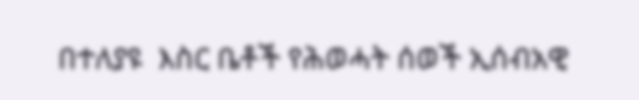በተለያዩ  እስር ቤቶች የሕወሓት ሰወች ኢሰብአዊ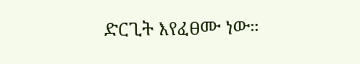ድርጊት እየፈፀሙ ነው።